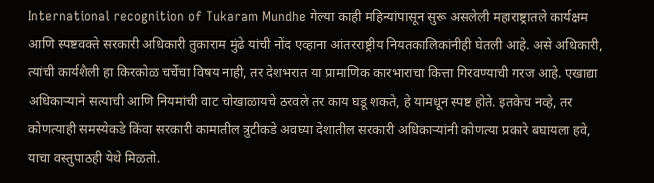International recognition of Tukaram Mundhe गेल्या काही महिन्यांपासून सुरू असलेली महाराष्ट्रातले कार्यक्षम आणि स्पष्टवक्ते सरकारी अधिकारी तुकाराम मुंढे यांची नोंद एव्हाना आंतरराष्ट्रीय नियतकालिकांनीही घेतली आहे. असे अधिकारी, त्यांची कार्यशैली हा किरकोळ चर्चेचा विषय नाही, तर देशभरात या प्रामाणिक कारभाराचा कित्ता गिरवण्याची गरज आहे. एखाद्या अधिकाऱ्याने सत्याची आणि नियमांची वाट चोखाळायचे ठरवले तर काय घडू शकते, हे यामधून स्पष्ट होते. इतकेच नव्हे, तर कोणत्याही समस्येकडे किंवा सरकारी कामातील त्रुटीकडे अवघ्या देशातील सरकारी अधिकाऱ्यांनी कोणत्या प्रकारे बघायला हवे, याचा वस्तुपाठही येथे मिळतो.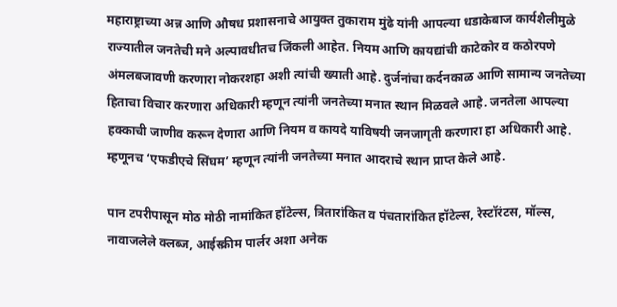महाराष्ट्राच्या अन्न आणि औषध प्रशासनाचे आयुक्त तुकाराम मुंढे यांनी आपल्या धडाकेबाज कार्यशैलीमुळे राज्यातील जनतेची मने अल्पावधीतच जिंकली आहेत. नियम आणि कायद्यांची काटेकोर व कठोरपणे अंमलबजावणी करणारा नोकरशहा अशी त्यांची ख्याती आहे. दुर्जनांचा कर्दनकाळ आणि सामान्य जनतेच्या हिताचा विचार करणारा अधिकारी म्हणून त्यांनी जनतेच्या मनात स्थान मिळवले आहे. जनतेला आपल्या हक्काची जाणीव करून देणारा आणि नियम व कायदे याविषयी जनजागृती करणारा हा अधिकारी आहे. म्हणूनच ‘एफडीएचे सिंघम’ म्हणून त्यांनी जनतेच्या मनात आदराचे स्थान प्राप्त केले आहे.

पान टपरीपासून मोठ मोठी नामांकित हॉटेल्स, त्रितारांकित व पंचतारांकित हॉटेल्स, रेस्टॉरंटस, मॉल्स, नावाजलेले क्लब्ज, आईस्क्रीम पार्लर अशा अनेक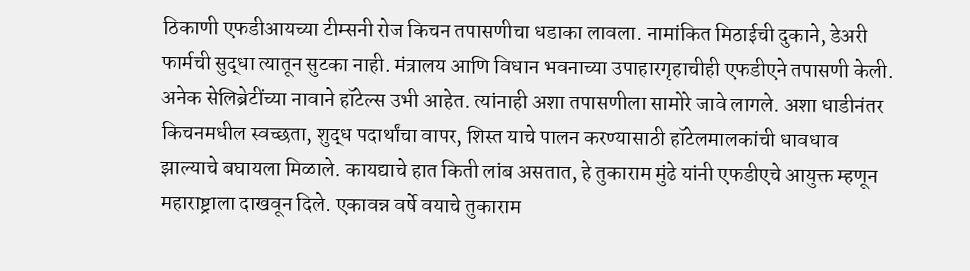ठिकाणी एफडीआयच्या टीम्सनी रोज किचन तपासणीचा धडाका लावला. नामांकित मिठाईची दुकाने, डेअरी फार्मची सुद्धा त्यातून सुटका नाही. मंत्रालय आणि विधान भवनाच्या उपाहारगृहाचीही एफडीएने तपासणी केली. अनेक सेलिब्रेटींच्या नावाने हॉटेल्स उभी आहेत. त्यांनाही अशा तपासणीला सामोरे जावे लागले. अशा धाडीनंतर किचनमधील स्वच्छता, शुद्ध पदार्थांचा वापर, शिस्त याचे पालन करण्यासाठी हॉटेलमालकांची धावधाव झाल्याचे बघायला मिळाले. कायद्याचे हात किती लांब असतात, हे तुकाराम मुंढे यांनी एफडीएचे आयुक्त म्हणून महाराष्ट्राला दाखवून दिले. एकावन्न वर्षे वयाचे तुकाराम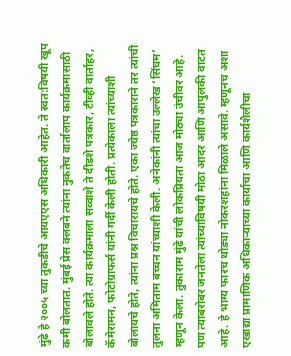मुंढे हे २००५ च्या तुकडीचे आयएएस अधिकारी आहेत. ते स्वत:विषयी खूप कमी बोलतात. मुंबई प्रेस क्लबने त्यांना नुकतेच वार्तालाप कार्यक्रमासाठी बोलावले होते. त्या कार्यक्रमाला सव्वाशे ते दीडशे पत्रकार, टीव्ही वार्ताहर, कॅमेरामन, फोटोग्राफर्स यांनी गर्दी केली होती. प्रत्येकाला त्यांच्याशी बोलायचे होते, त्यांना प्रश्न विचारायचे होते. एका ज्येष्ठ पत्रकाराने तर त्यांची तुलना अमिताम बच्चन यांच्याशी केली. अनेकांनी त्यांचा उल्लेख ‘सिंघम’ म्हणून केला. तुकाराम मुंढे यांची लोकप्रियता आज मोठ्या उंचीवर आहे. पण त्याबरोबर जनतेला त्यांच्याविषयी मोठा आदर आणि आपुलकी वाटत आहे. हे भाग्य फारच थोड्या नोकरशहांना मिळाले असावे. म्हणूनच अशा एखाद्या प्रामाणिक अधिकाऱ्याच्या कार्याचा आणि कार्यशैलीचा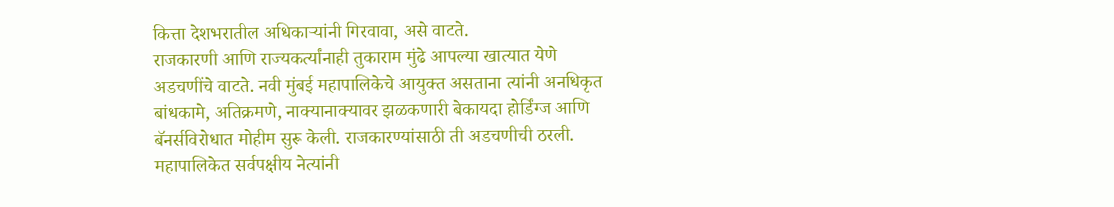कित्ता देशभरातील अधिकाऱ्यांनी गिरवावा, असे वाटते.
राजकारणी आणि राज्यकर्त्यांनाही तुकाराम मुंढे आपल्या खात्यात येणे अडचणींचे वाटते. नवी मुंबई महापालिकेचे आयुक्त असताना त्यांनी अनधिकृत बांधकामे, अतिक्रमणे, नाक्यानाक्यावर झळकणारी बेकायदा होर्डिंग्ज आणि बॅनर्सविरोधात मोहीम सुरू केली. राजकारण्यांसाठी ती अडचणीची ठरली. महापालिकेत सर्वपक्षीय नेत्यांनी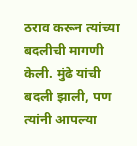ठराव करून त्यांच्या बदलीची मागणी केली. मुंढे यांची बदली झाली, पण त्यांनी आपल्या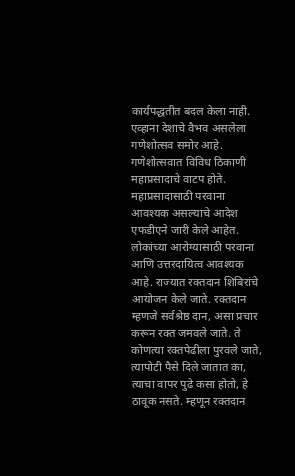कार्यपद्धतीत बदल केला नाही. एव्हाना देशाचे वैभव असलेला गणेशोत्सव समोर आहे. गणेशोत्सवात विविध ठिकाणी महाप्रसादाचे वाटप होते. महाप्रसादासाठी परवाना आवश्यक असल्याचे आदेश एफडीएने जारी केले आहेत. लोकांच्या आरोग्यासाठी परवाना आणि उत्तरदायित्व आवश्यक आहे. राज्यात रक्तदान शिबिरांचे आयोजन केले जाते. रक्तदान म्हणजे सर्वश्रेष्ठ दान, असा प्रचार करून रक्त जमवले जाते. ते कोणत्या रक्तपेढीला पुरवले जाते, त्यापोटी पैसे दिले जातात का, त्याचा वापर पुढे कसा होतो, हे ठावूक नसते. म्हणून रक्तदान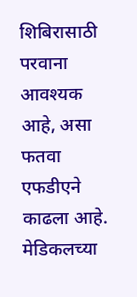शिबिरासाठी परवाना आवश्यक आहे, असा फतवा एफडीएने काढला आहे. मेडिकलच्या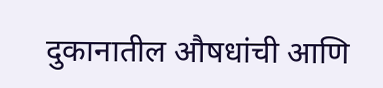दुकानातील औषधांची आणि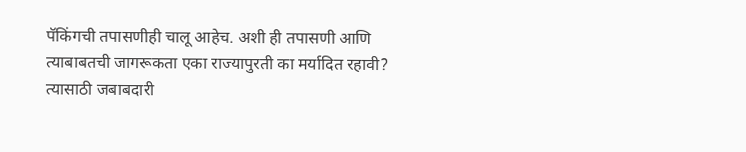पॅकिंगची तपासणीही चालू आहेच. अशी ही तपासणी आणि त्याबाबतची जागरूकता एका राज्यापुरती का मर्यादित रहावी? त्यासाठी जबाबदारी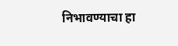निभावण्याचा हा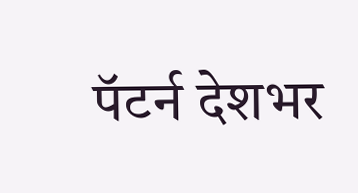पॅटर्न देशभर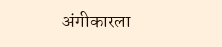अंगीकारला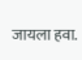जायला हवा.